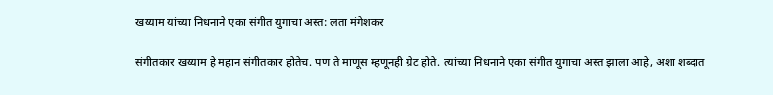खय्याम यांच्या निधनाने एका संगीत युगाचा अस्त: लता मंगेशकर

संगीतकार खय्याम हे महान संगीतकार होतेच. पण ते माणूस म्हणूनही ग्रेट होते. त्यांच्या निधनाने एका संगीत युगाचा अस्त झाला आहे, अशा शब्दात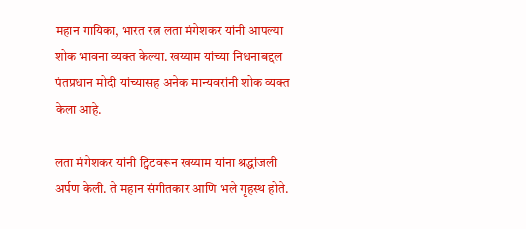महान गायिका, भारत रत्न लता मंगेशकर यांनी आपल्या शोक भावना व्यक्त केल्या. खय्याम यांच्या निधनाबद्दल पंतप्रधान मोदी यांच्यासह अनेक मान्यवरांनी शोक व्यक्त केला आहे.

लता मंगेशकर यांनी ट्विटवरून खय्याम यांना श्रद्धांजली अर्पण केली. ते महान संगीतकार आणि भले गृहस्थ होते.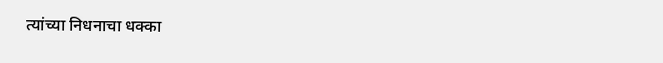त्यांच्या निधनाचा धक्का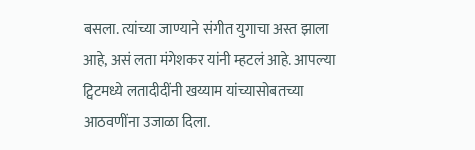बसला. त्यांच्या जाण्याने संगीत युगाचा अस्त झाला आहे, असं लता मंगेशकर यांनी म्हटलं आहे. आपल्या ट्विटमध्ये लतादीदींनी खय्याम यांच्यासोबतच्या आठवणींना उजाळा दिला.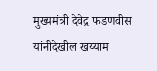मुख्यमंत्री देवेद्र फडणवीस यांनीदेखील खय्याम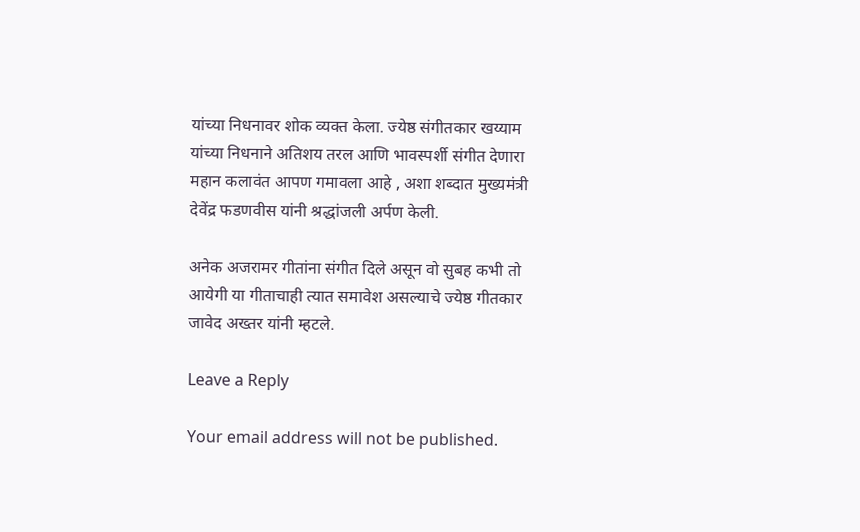यांच्या निधनावर शोक व्यक्त केला. ज्येष्ठ संगीतकार खय्याम यांच्या निधनाने अतिशय तरल आणि भावस्पर्शी संगीत देणारा महान कलावंत आपण गमावला आहे , अशा शब्दात मुख्यमंत्री देवेंद्र फडणवीस यांनी श्रद्धांजली अर्पण केली.

अनेक अजरामर गीतांना संगीत दिले असून वो सुबह कभी तो आयेगी या गीताचाही त्यात समावेश असल्याचे ज्येष्ठ गीतकार जावेद अख्तर यांनी म्हटले.

Leave a Reply

Your email address will not be published.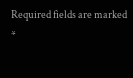Required fields are marked *